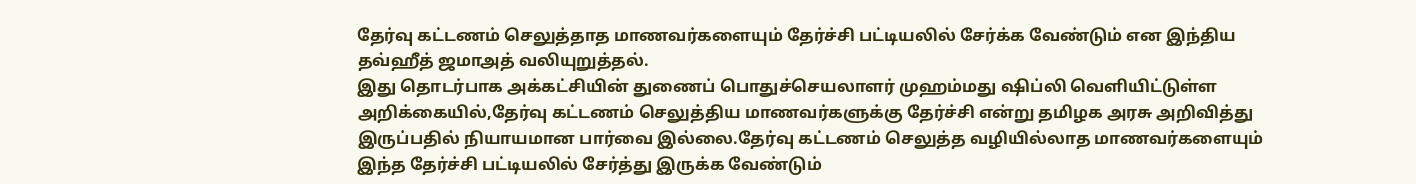தேர்வு கட்டணம் செலுத்தாத மாணவர்களையும் தேர்ச்சி பட்டியலில் சேர்க்க வேண்டும் என இந்திய தவ்ஹீத் ஜமாஅத் வலியுறுத்தல்.
இது தொடர்பாக அக்கட்சியின் துணைப் பொதுச்செயலாளர் முஹம்மது ஷிப்லி வெளியிட்டுள்ள அறிக்கையில்,தேர்வு கட்டணம் செலுத்திய மாணவர்களுக்கு தேர்ச்சி என்று தமிழக அரசு அறிவித்து இருப்பதில் நியாயமான பார்வை இல்லை.தேர்வு கட்டணம் செலுத்த வழியில்லாத மாணவர்களையும் இந்த தேர்ச்சி பட்டியலில் சேர்த்து இருக்க வேண்டும்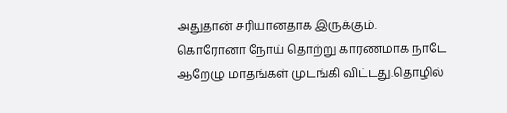அதுதான் சரியானதாக இருக்கும்.
கொரோனா நோய் தொற்று காரணமாக நாடே ஆறேழு மாதங்கள் முடங்கி விட்டது.தொழில்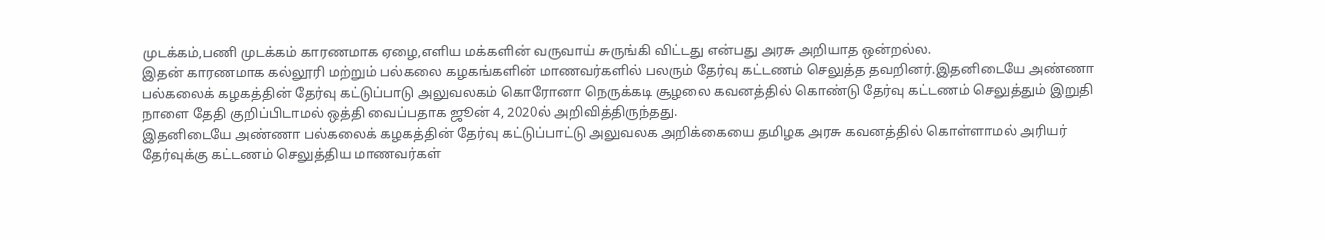முடக்கம்,பணி முடக்கம் காரணமாக ஏழை,எளிய மக்களின் வருவாய் சுருங்கி விட்டது என்பது அரசு அறியாத ஒன்றல்ல.
இதன் காரணமாக கல்லூரி மற்றும் பல்கலை கழகங்களின் மாணவர்களில் பலரும் தேர்வு கட்டணம் செலுத்த தவறினர்.இதனிடையே அண்ணா பல்கலைக் கழகத்தின் தேர்வு கட்டுப்பாடு அலுவலகம் கொரோனா நெருக்கடி சூழலை கவனத்தில் கொண்டு தேர்வு கட்டணம் செலுத்தும் இறுதி நாளை தேதி குறிப்பிடாமல் ஒத்தி வைப்பதாக ஜூன் 4, 2020ல் அறிவித்திருந்தது.
இதனிடையே அண்ணா பல்கலைக் கழகத்தின் தேர்வு கட்டுப்பாட்டு அலுவலக அறிக்கையை தமிழக அரசு கவனத்தில் கொள்ளாமல் அரியர் தேர்வுக்கு கட்டணம் செலுத்திய மாணவர்கள்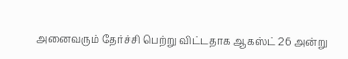அனைவரும் தேர்ச்சி பெற்று விட்டதாக ஆகஸ்ட் 26 அன்று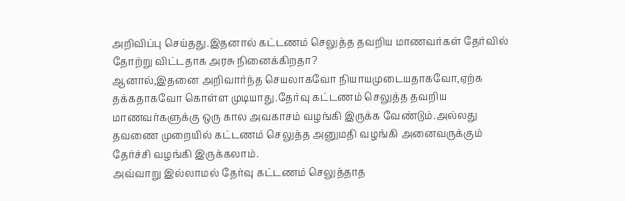அறிவிப்பு செய்தது.இதனால் கட்டணம் செலுத்த தவறிய மாணவர்கள் தேர்வில் தோற்று விட்டதாக அரசு நினைக்கிறதா?
ஆனால்,இதனை அறிவார்ந்த செயலாகவோ நியாயமுடையதாகவோ,ஏற்க தக்கதாகவோ கொள்ள முடியாது.தேர்வு கட்டணம் செலுத்த தவறிய மாணவர்களுக்கு ஒரு கால அவகாசம் வழங்கி இருக்க வேண்டும்.அல்லது தவணை முறையில் கட்டணம் செலுத்த அனுமதி வழங்கி அனைவருக்கும் தேர்ச்சி வழங்கி இருக்கலாம்.
அவ்வாறு இல்லாமல் தேர்வு கட்டணம் செலுத்தாத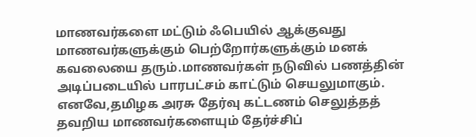மாணவர்களை மட்டும் ஃபெயில் ஆக்குவது மாணவர்களுக்கும் பெற்றோர்களுக்கும் மனக் கவலையை தரும்.மாணவர்கள் நடுவில் பணத்தின் அடிப்படையில் பாரபட்சம் காட்டும் செயலுமாகும்.
எனவே,தமிழக அரசு தேர்வு கட்டணம் செலுத்தத் தவறிய மாணவர்களையும் தேர்ச்சிப்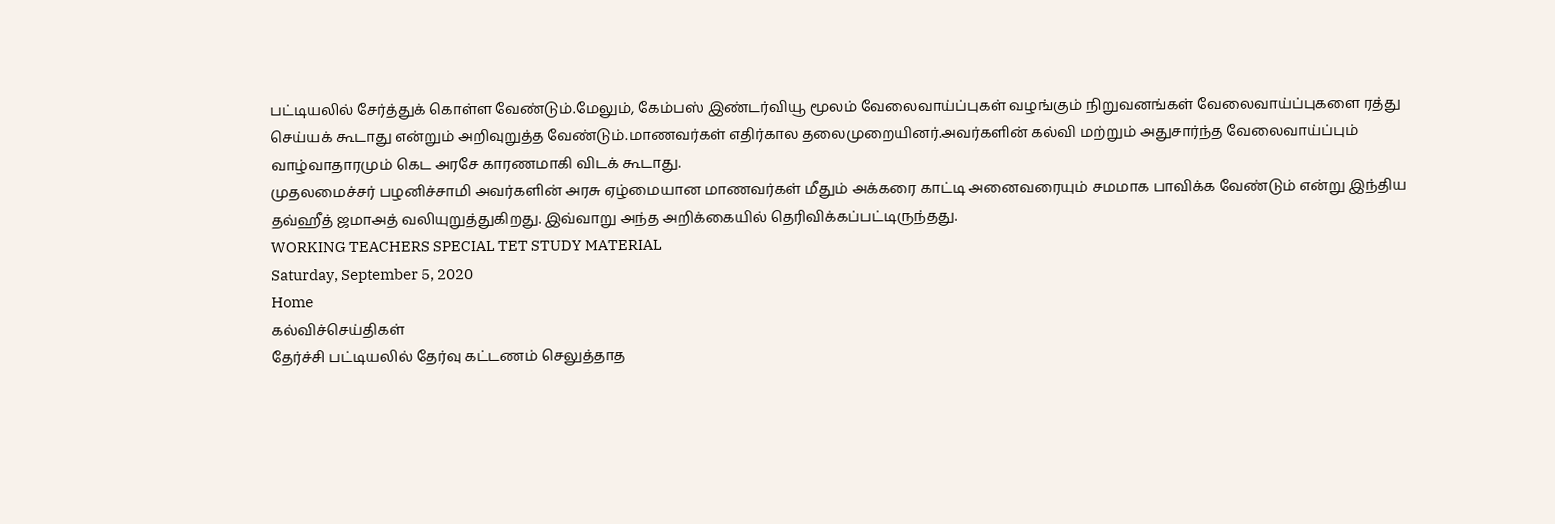பட்டியலில் சேர்த்துக் கொள்ள வேண்டும்.மேலும், கேம்பஸ் இண்டர்வியூ மூலம் வேலைவாய்ப்புகள் வழங்கும் நிறுவனங்கள் வேலைவாய்ப்புகளை ரத்து செய்யக் கூடாது என்றும் அறிவுறுத்த வேண்டும்.மாணவர்கள் எதிர்கால தலைமுறையினர்.அவர்களின் கல்வி மற்றும் அதுசார்ந்த வேலைவாய்ப்பும் வாழ்வாதாரமும் கெட அரசே காரணமாகி விடக் கூடாது.
முதலமைச்சர் பழனிச்சாமி அவர்களின் அரசு ஏழ்மையான மாணவர்கள் மீதும் அக்கரை காட்டி அனைவரையும் சமமாக பாவிக்க வேண்டும் என்று இந்திய தவ்ஹீத் ஜமாஅத் வலியுறுத்துகிறது. இவ்வாறு அந்த அறிக்கையில் தெரிவிக்கப்பட்டிருந்தது.
WORKING TEACHERS SPECIAL TET STUDY MATERIAL
Saturday, September 5, 2020
Home
கல்விச்செய்திகள்
தேர்ச்சி பட்டியலில் தேர்வு கட்டணம் செலுத்தாத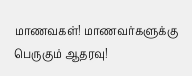மாணவகள்! மாணவர்களுக்கு பெருகும் ஆதரவு!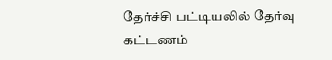தேர்ச்சி பட்டியலில் தேர்வு கட்டணம்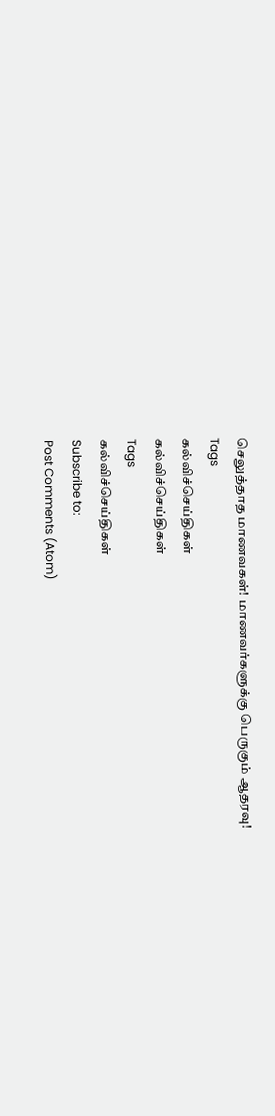செலுத்தாத மாணவகள்! மாணவர்களுக்கு பெருகும் ஆதரவு!
Tags
கல்விச்செய்திகள்
கல்விச்செய்திகள்
Tags
கல்விச்செய்திகள்
Subscribe to:
Post Comments (Atom)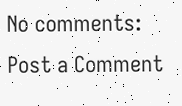No comments:
Post a Comment